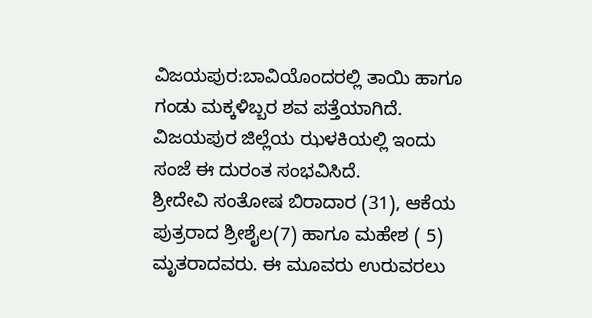ವಿಜಯಪುರ:ಬಾವಿಯೊಂದರಲ್ಲಿ ತಾಯಿ ಹಾಗೂ ಗಂಡು ಮಕ್ಕಳಿಬ್ಬರ ಶವ ಪತ್ತೆಯಾಗಿದೆ. ವಿಜಯಪುರ ಜಿಲ್ಲೆಯ ಝಳಕಿಯಲ್ಲಿ ಇಂದು ಸಂಜೆ ಈ ದುರಂತ ಸಂಭವಿಸಿದೆ.
ಶ್ರೀದೇವಿ ಸಂತೋಷ ಬಿರಾದಾರ (31), ಆಕೆಯ ಪುತ್ರರಾದ ಶ್ರೀಶೈಲ(7) ಹಾಗೂ ಮಹೇಶ ( 5) ಮೃತರಾದವರು. ಈ ಮೂವರು ಉರುವರಲು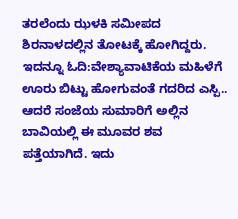ತರಲೆಂದು ಝಳಕಿ ಸಮೀಪದ ಶಿರನಾಳದಲ್ಲಿನ ತೋಟಕ್ಕೆ ಹೋಗಿದ್ದರು.
ಇದನ್ನೂ ಓದಿ:ವೇಶ್ಯಾವಾಟಿಕೆಯ ಮಹಿಳೆಗೆ ಊರು ಬಿಟ್ಟು ಹೋಗುವಂತೆ ಗದರಿದ ಎಸ್ಪಿ..
ಆದರೆ ಸಂಜೆಯ ಸುಮಾರಿಗೆ ಅಲ್ಲಿನ ಬಾವಿಯಲ್ಲಿ ಈ ಮೂವರ ಶವ ಪತ್ತೆಯಾಗಿದೆ. ಇದು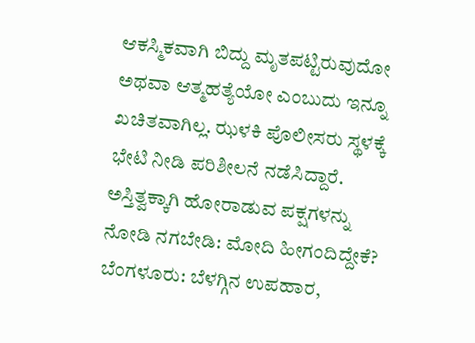ಆಕಸ್ಮಿಕವಾಗಿ ಬಿದ್ದು ಮೃತಪಟ್ಟಿರುವುದೋ ಅಥವಾ ಆತ್ಮಹತ್ಯೆಯೋ ಎಂಬುದು ಇನ್ನೂ ಖಚಿತವಾಗಿಲ್ಲ. ಝಳಕಿ ಪೊಲೀಸರು ಸ್ಥಳಕ್ಕೆ ಭೇಟಿ ನೀಡಿ ಪರಿಶೀಲನೆ ನಡೆಸಿದ್ದಾರೆ.
ಅಸ್ತಿತ್ವಕ್ಕಾಗಿ ಹೋರಾಡುವ ಪಕ್ಷಗಳನ್ನು ನೋಡಿ ನಗಬೇಡಿ: ಮೋದಿ ಹೀಗಂದಿದ್ದೇಕೆ?
ಬೆಂಗಳೂರು: ಬೆಳಗ್ಗಿನ ಉಪಹಾರ,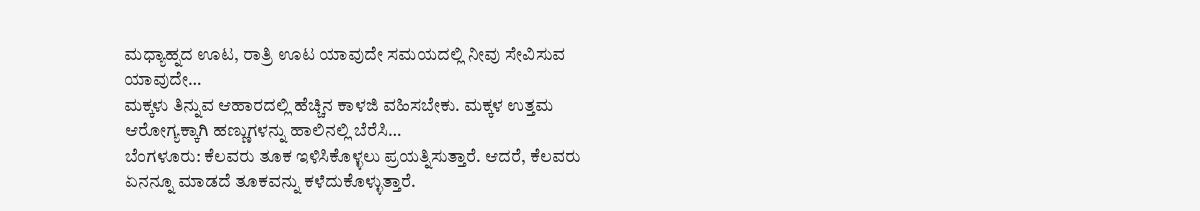ಮಧ್ಯಾಹ್ನದ ಊಟ, ರಾತ್ರಿ ಊಟ ಯಾವುದೇ ಸಮಯದಲ್ಲಿ ನೀವು ಸೇವಿಸುವ ಯಾವುದೇ…
ಮಕ್ಕಳು ತಿನ್ನುವ ಆಹಾರದಲ್ಲಿ ಹೆಚ್ಚಿನ ಕಾಳಜಿ ವಹಿಸಬೇಕು. ಮಕ್ಕಳ ಉತ್ತಮ ಆರೋಗ್ಯಕ್ಕಾಗಿ ಹಣ್ಣುಗಳನ್ನು ಹಾಲಿನಲ್ಲಿ ಬೆರೆಸಿ…
ಬೆಂಗಳೂರು: ಕೆಲವರು ತೂಕ ಇಳಿಸಿಕೊಳ್ಳಲು ಪ್ರಯತ್ನಿಸುತ್ತಾರೆ. ಆದರೆ, ಕೆಲವರು ಏನನ್ನೂ ಮಾಡದೆ ತೂಕವನ್ನು ಕಳೆದುಕೊಳ್ಳುತ್ತಾರೆ.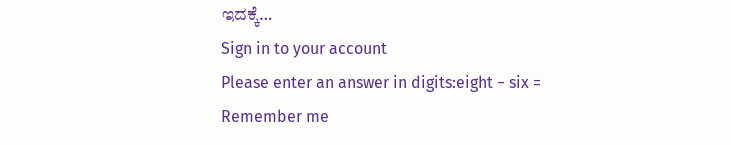ಇದಕ್ಕೆ…
Sign in to your account
Please enter an answer in digits:eight − six =
Remember me